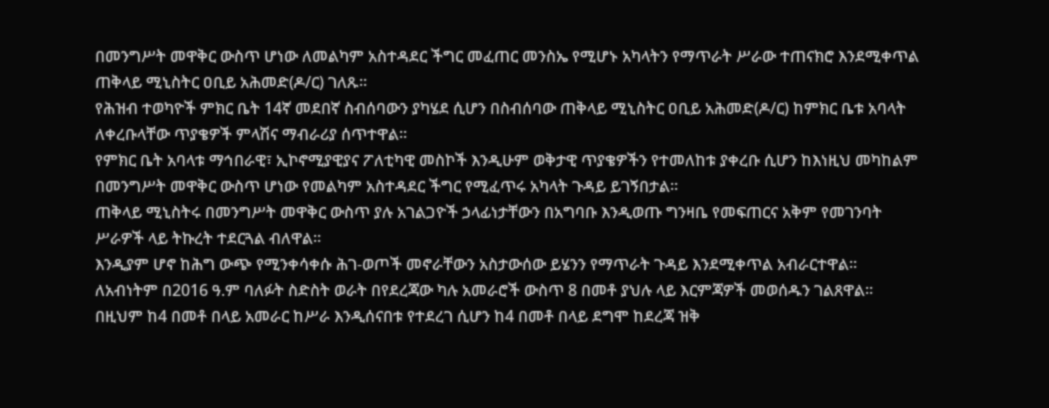በመንግሥት መዋቅር ውስጥ ሆነው ለመልካም አስተዳደር ችግር መፈጠር መንስኤ የሚሆኑ አካላትን የማጥራት ሥራው ተጠናክሮ እንደሚቀጥል ጠቅላይ ሚኒስትር ዐቢይ አሕመድ(ዶ/ር) ገለጹ።
የሕዝብ ተወካዮች ምክር ቤት 14ኛ መደበኛ ስብሰባውን ያካሄደ ሲሆን በስብሰባው ጠቅላይ ሚኒስትር ዐቢይ አሕመድ(ዶ/ር) ከምክር ቤቱ አባላት ለቀረቡላቸው ጥያቄዎች ምላሽና ማብራሪያ ሰጥተዋል።
የምክር ቤት አባላቱ ማኅበራዊ፣ ኢኮኖሚያዊያና ፖለቲካዊ መስኮች እንዲሁም ወቅታዊ ጥያቄዎችን የተመለከቱ ያቀረቡ ሲሆን ከእነዚህ መካከልም በመንግሥት መዋቅር ውስጥ ሆነው የመልካም አስተዳደር ችግር የሚፈጥሩ አካላት ጉዳይ ይገኝበታል።
ጠቅላይ ሚኒስትሩ በመንግሥት መዋቅር ውስጥ ያሉ አገልጋዮች ኃላፊነታቸውን በአግባቡ እንዲወጡ ግንዛቤ የመፍጠርና አቅም የመገንባት ሥራዎች ላይ ትኩረት ተደርጓል ብለዋል።
እንዲያም ሆኖ ከሕግ ውጭ የሚንቀሳቀሱ ሕገ-ወጦች መኖራቸውን አስታውሰው ይሄንን የማጥራት ጉዳይ እንደሚቀጥል አብራርተዋል።
ለአብነትም በ2016 ዓ.ም ባለፉት ስድስት ወራት በየደረጃው ካሉ አመራሮች ውስጥ 8 በመቶ ያህሉ ላይ እርምጃዎች መወሰዱን ገልጸዋል።
በዚህም ከ4 በመቶ በላይ አመራር ከሥራ እንዲሰናበቱ የተደረገ ሲሆን ከ4 በመቶ በላይ ደግሞ ከደረጃ ዝቅ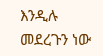እንዲሉ መደረጉን ነው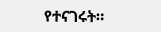የተናገሩት።